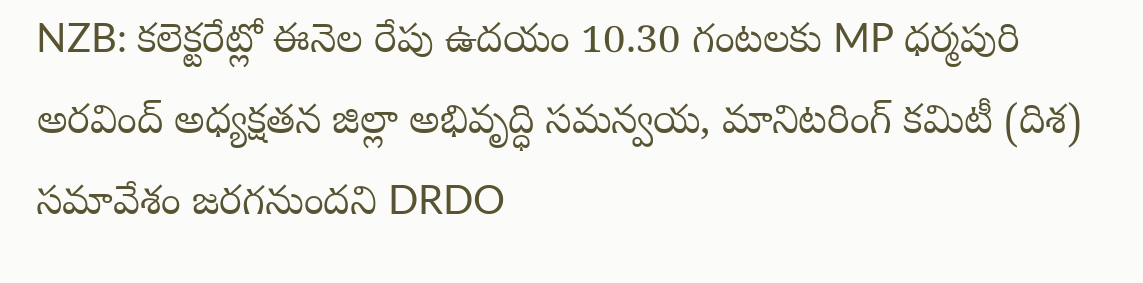NZB: కలెక్టరేట్లో ఈనెల రేపు ఉదయం 10.30 గంటలకు MP ధర్మపురి అరవింద్ అధ్యక్షతన జిల్లా అభివృద్ధి సమన్వయ, మానిటరింగ్ కమిటీ (దిశ) సమావేశం జరగనుందని DRDO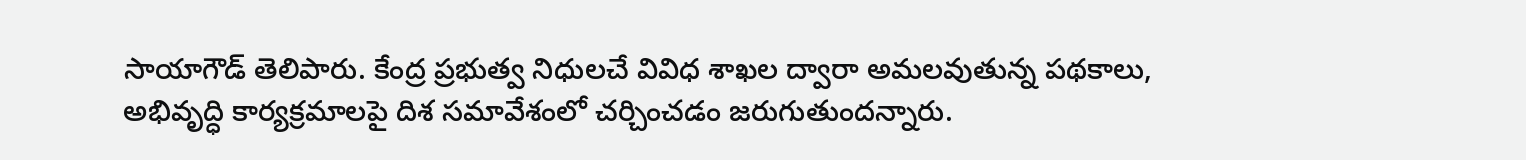సాయాగౌడ్ తెలిపారు. కేంద్ర ప్రభుత్వ నిధులచే వివిధ శాఖల ద్వారా అమలవుతున్న పథకాలు, అభివృద్ధి కార్యక్రమాలపై దిశ సమావేశంలో చర్చించడం జరుగుతుందన్నారు.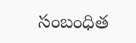సంబంధిత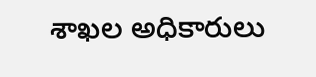శాఖల అధికారులు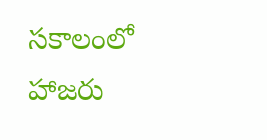సకాలంలో హాజరు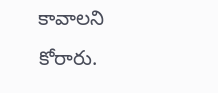కావాలని కోరారు.